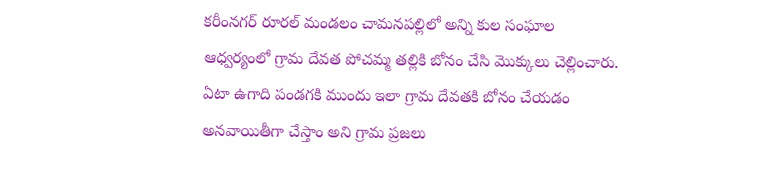కరీంనగర్ రూరల్ మండలం చామనపల్లిలో అన్ని కుల సంఘాల ఆధ్వర్యంలో గ్రామ దేవత పోచమ్మ తల్లికి బోనం చేసి మొక్కులు చెల్లించారు. ఏటా ఉగాది పండగకి ముందు ఇలా గ్రామ దేవతకి బోనం చేయడం అనవాయితీగా చేస్తాం అని గ్రామ ప్రజలు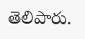తెలిపారు.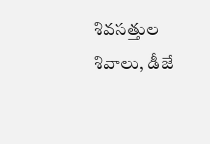శివసత్తుల శివాలు, డీజే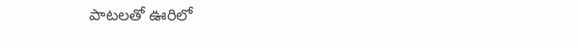పాటలతో ఊరిలో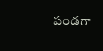పండగా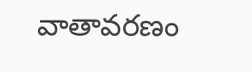వాతావరణం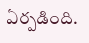ఏర్పడింది.